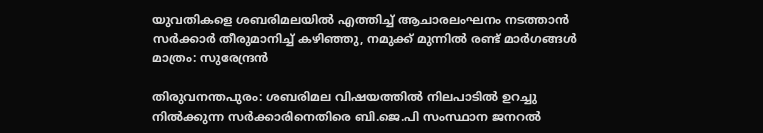യുവതികളെ ശബരിമലയില്‍ എത്തിച്ച്‌ ആചാരലംഘനം നടത്താന്‍ സര്‍ക്കാര്‍ തീരുമാനിച്ച്‌ കഴിഞ്ഞു, നമുക്ക് മുന്നില്‍ രണ്ട് മാര്‍ഗങ്ങള്‍ മാത്രം: സുരേന്ദ്രന്‍

തിരുവനന്തപുരം: ശബരിമല വിഷയത്തില്‍ നിലപാടില്‍ ഉറച്ചു നില്‍ക്കുന്ന സര്‍ക്കാരിനെതിരെ ബി.ജെ.പി സംസ്ഥാന ജനറല്‍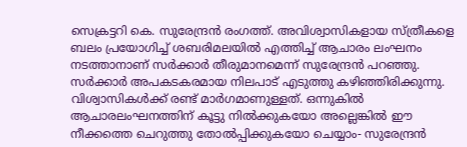സെക്രട്ടറി കെ. സുരേന്ദ്രന്‍ രംഗത്ത്. അവിശ്വാസികളായ സ്ത്രീകളെ ബലം പ്രയോഗിച്ച്‌ ശബരിമലയില്‍ എത്തിച്ച്‌ ആചാരം ലംഘനം നടത്താനാണ് സര്‍ക്കാര്‍ തീരുമാനമെന്ന് സുരേന്ദ്രന്‍ പറഞ്ഞു. സര്‍ക്കാര്‍ അപകടകരമായ നിലപാട് എടുത്തു കഴിഞ്ഞിരിക്കുന്നു. വിശ്വാസികള്‍ക്ക് രണ്ട് മാര്‍ഗമാണുള്ളത്. ഒന്നുകില്‍ ആചാരലംഘനത്തിന് കൂട്ടു നില്‍ക്കുകയോ അല്ലെങ്കില്‍ ഈ നീക്കത്തെ ചെറുത്തു തോല്‍പ്പിക്കുകയോ ചെയ്യാം- സുരേന്ദ്രന്‍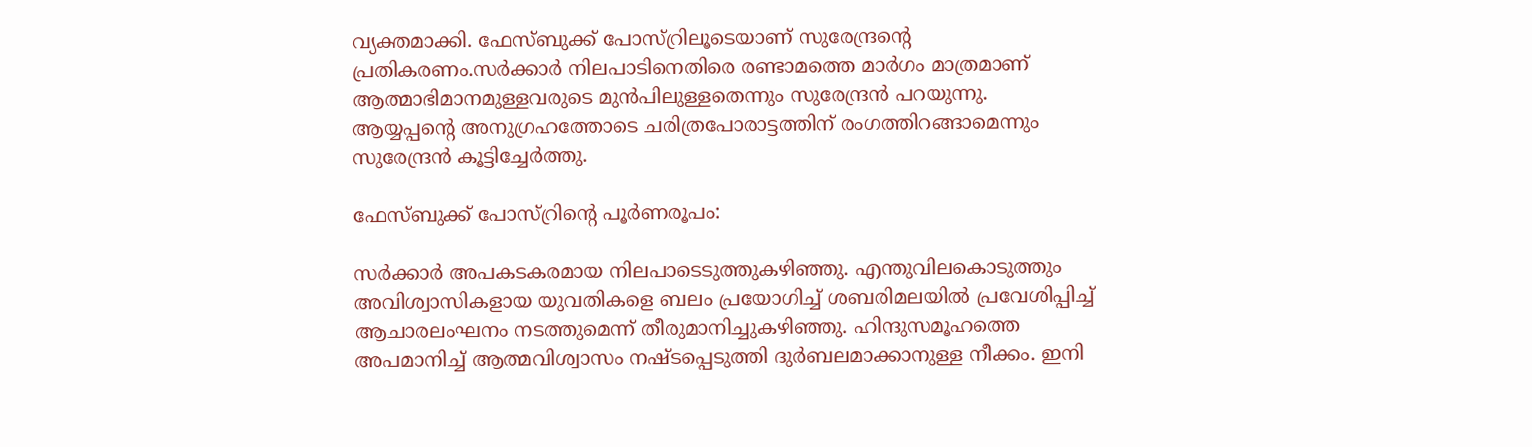വ്യക്തമാക്കി. ഫേസ്ബുക്ക് പോസ്റ്രിലൂടെയാണ് സുരേന്ദ്രന്റെ പ്രതികരണം.സര്‍ക്കാര്‍ നിലപാടിനെതിരെ രണ്ടാമത്തെ മാര്‍ഗം മാത്രമാണ് ആത്മാഭിമാനമുള്ളവരുടെ മുന്‍പിലുള്ളതെന്നും സുരേന്ദ്രന്‍ പറയുന്നു. ആയ്യപ്പന്റെ അനുഗ്രഹത്തോടെ ചരിത്രപോരാട്ടത്തിന് രംഗത്തിറങ്ങാമെന്നും സുരേന്ദ്രന്‍ കൂട്ടിച്ചേര്‍ത്തു.

ഫേസ്ബുക്ക് പോസ്റ്രിന്റെ പൂര്‍ണരൂപം:

സര്‍ക്കാര്‍ അപകടകരമായ നിലപാടെടുത്തുകഴിഞ്ഞു. എന്തുവിലകൊടുത്തും അവിശ്വാസികളായ യുവതികളെ ബലം പ്രയോഗിച്ച്‌ ശബരിമലയില്‍ പ്രവേശിപ്പിച്ച്‌ ആചാരലംഘനം നടത്തുമെന്ന് തീരുമാനിച്ചുകഴിഞ്ഞു. ഹിന്ദുസമൂഹത്തെ അപമാനിച്ച്‌ ആത്മവിശ്വാസം നഷ്ടപ്പെടുത്തി ദുര്‍ബലമാക്കാനുള്ള നീക്കം. ഇനി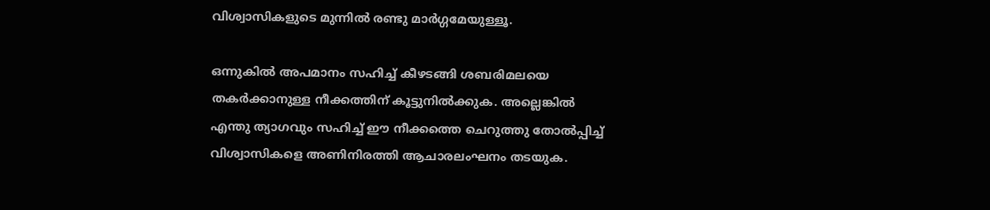വിശ്വാസികളുടെ മുന്നില്‍ രണ്ടു മാര്‍ഗ്ഗമേയുള്ളൂ.

ഒന്നുകില്‍ അപമാനം സഹിച്ച്‌ കീഴടങ്ങി ശബരിമലയെ തകര്‍ക്കാനുള്ള നീക്കത്തിന് കൂട്ടുനില്‍ക്കുക. അല്ലെങ്കില്‍ എന്തു ത്യാഗവും സഹിച്ച്‌ ഈ നീക്കത്തെ ചെറുത്തു തോല്‍പ്പിച്ച്‌ വിശ്വാസികളെ അണിനിരത്തി ആചാരലംഘനം തടയുക.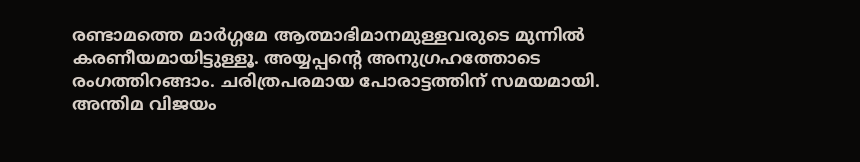രണ്ടാമത്തെ മാര്‍ഗ്ഗമേ ആത്മാഭിമാനമുള്ളവരുടെ മുന്നില്‍ കരണീയമായിട്ടുള്ളൂ. അയ്യപ്പന്റെ അനുഗ്രഹത്തോടെ രംഗത്തിറങ്ങാം. ചരിത്രപരമായ പോരാട്ടത്തിന് സമയമായി. അന്തിമ വിജയം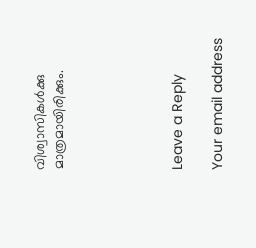വിശ്വാസികള്‍ക്കു മാത്രമായിരിക്കും.





Leave a Reply

Your email address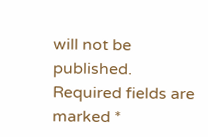will not be published. Required fields are marked *